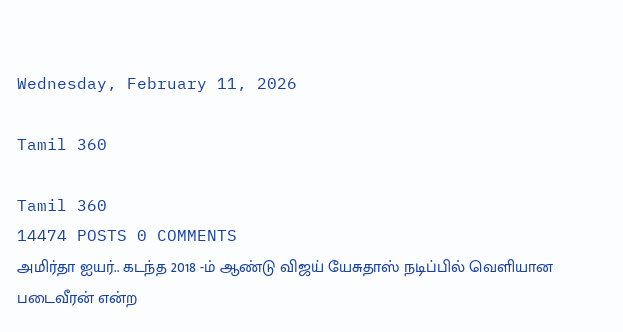Wednesday, February 11, 2026

Tamil 360

Tamil 360
14474 POSTS 0 COMMENTS
அமிர்தா ஐயர்.. கடந்த 2018 -ம் ஆண்டு விஜய் யேசுதாஸ் நடிப்பில் வெளியான படைவீரன் என்ற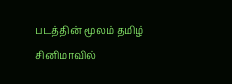படத்தின் மூலம் தமிழ் சினிமாவில்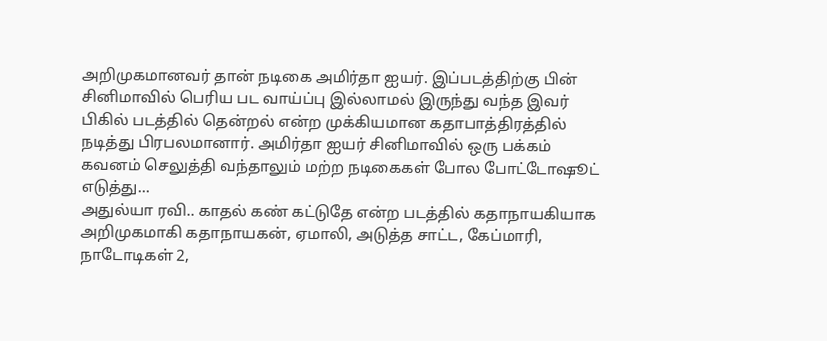அறிமுகமானவர் தான் நடிகை அமிர்தா ஐயர். இப்படத்திற்கு பின் சினிமாவில் பெரிய பட வாய்ப்பு இல்லாமல் இருந்து வந்த இவர் பிகில் படத்தில் தென்றல் என்ற முக்கியமான கதாபாத்திரத்தில் நடித்து பிரபலமானார். அமிர்தா ஐயர் சினிமாவில் ஒரு பக்கம் கவனம் செலுத்தி வந்தாலும் மற்ற நடிகைகள் போல போட்டோஷூட் எடுத்து...
அதுல்யா ரவி.. காதல் கண் கட்டுதே என்ற படத்தில் கதாநாயகியாக அறிமுகமாகி கதாநாயகன், ஏமாலி, அடுத்த சாட்ட, கேப்மாரி, நாடோடிகள் 2,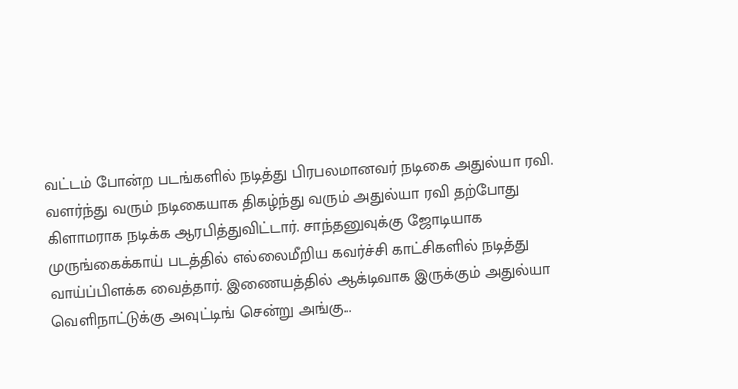வட்டம் போன்ற படங்களில் நடித்து பிரபலமானவர் நடிகை அதுல்யா ரவி. வளர்ந்து வரும் நடிகையாக திகழ்ந்து வரும் அதுல்யா ரவி தற்போது கிளாமராக நடிக்க ஆரபித்துவிட்டார். சாந்தனுவுக்கு ஜோடியாக முருங்கைக்காய் படத்தில் எல்லைமீறிய கவர்ச்சி காட்சிகளில் நடித்து வாய்ப்பிளக்க வைத்தார். இணையத்தில் ஆக்டிவாக இருக்கும் அதுல்யா வெளிநாட்டுக்கு அவுட்டிங் சென்று அங்கு...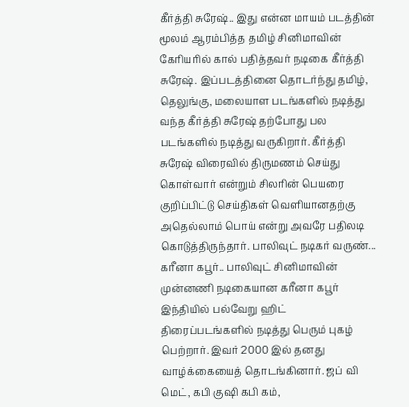கீர்த்தி சுரேஷ்.. இது என்ன மாயம் படத்தின் மூலம் ஆரம்பித்த தமிழ் சினிமாவின் கேரியரில் கால் பதித்தவர் நடிகை கீர்த்தி சுரேஷ். இப்படத்தினை தொடர்ந்து தமிழ், தெலுங்கு, மலையாள படங்களில் நடித்து வந்த கீர்த்தி சுரேஷ் தற்போது பல படங்களில் நடித்து வருகிறார். கீர்த்தி சுரேஷ் விரைவில் திருமணம் செய்து கொள்வார் என்றும் சிலரின் பெயரை குறிப்பிட்டு செய்திகள் வெளியானதற்கு அதெல்லாம் பொய் என்று அவரே பதிலடி கொடுத்திருந்தார். பாலிவுட் நடிகர் வருண்...
கரீனா கபூர்.. பாலிவுட் சினிமாவின் முன்னணி நடிகையான கரீனா கபூர் இந்தியில் பல்வேறு ஹிட் திரைப்படங்களில் நடித்து பெரும் புகழ் பெற்றார். இவர் 2000 இல் தனது வாழ்க்கையைத் தொடங்கினார். ஜப் வி மெட், கபி குஷி கபி கம்,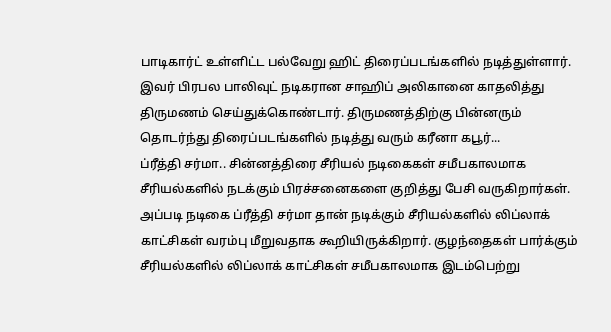பாடிகார்ட் உள்ளிட்ட பல்வேறு ஹிட் திரைப்படங்களில் நடித்துள்ளார். இவர் பிரபல பாலிவுட் நடிகரான சாஹிப் அலிகானை காதலித்து திருமணம் செய்துக்கொண்டார். திருமணத்திற்கு பின்னரும் தொடர்ந்து திரைப்படங்களில் நடித்து வரும் கரீனா கபூர்...
ப்ரீத்தி சர்மா.. சின்னத்திரை சீரியல் நடிகைகள் சமீபகாலமாக சீரியல்களில் நடக்கும் பிரச்சனைகளை குறித்து பேசி வருகிறார்கள். அப்படி நடிகை ப்ரீத்தி சர்மா தான் நடிக்கும் சீரியல்களில் லிப்லாக் காட்சிகள் வரம்பு மீறுவதாக கூறியிருக்கிறார். குழந்தைகள் பார்க்கும் சீரியல்களில் லிப்லாக் காட்சிகள் சமீபகாலமாக இடம்பெற்று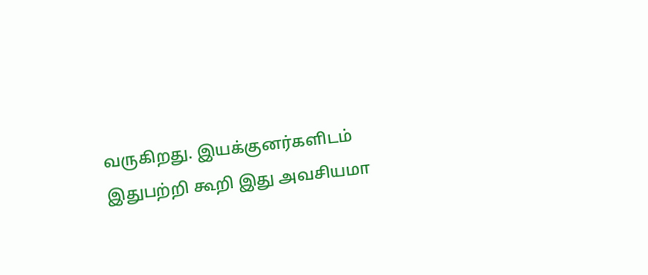வருகிறது. இயக்குனர்களிடம் இதுபற்றி கூறி இது அவசியமா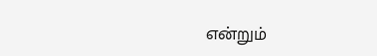என்றும்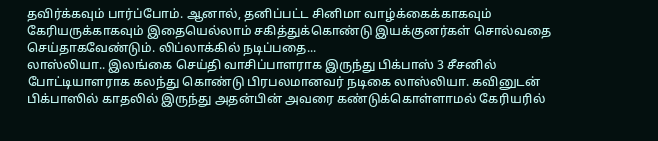தவிர்க்கவும் பார்ப்போம். ஆனால், தனிப்பட்ட சினிமா வாழ்க்கைக்காகவும் கேரியருக்காகவும் இதையெல்லாம் சகித்துக்கொண்டு இயக்குனர்கள் சொல்வதை செய்தாகவேண்டும். லிப்லாக்கில் நடிப்பதை...
லாஸ்லியா.. இலங்கை செய்தி வாசிப்பாளராக இருந்து பிக்பாஸ் 3 சீசனில் போட்டியாளராக கலந்து கொண்டு பிரபலமானவர் நடிகை லாஸ்லியா. கவினுடன் பிக்பாஸில் காதலில் இருந்து அதன்பின் அவரை கண்டுக்கொள்ளாமல் கேரியரில்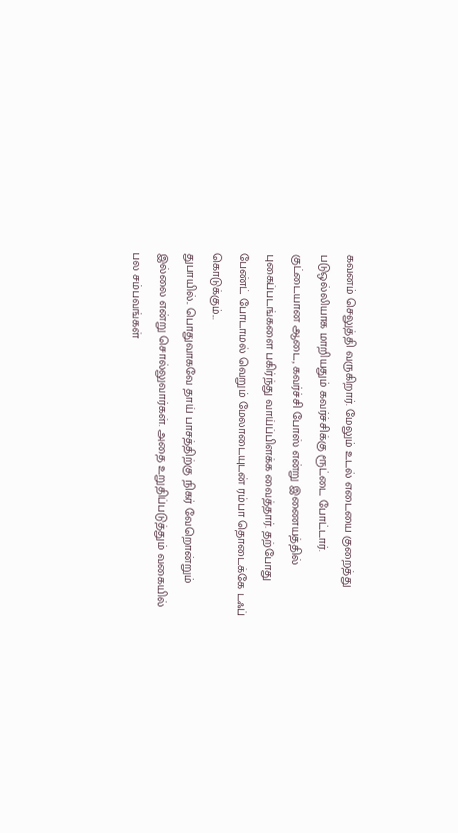கவனம் செலுத்தி வருகிறார். மேலும் உடல் எடையை குறைத்து படுஒல்லியாக மாறியதும் கவர்ச்சிக்கு ரூட்டை போட்டார். குட்டையான ஆடை, கவர்ச்சி போஸ் என்று இணையத்தில் புகைப்படங்களை பகிர்ந்து வாய்ப்பிளக்க வைத்தார். தற்போது பேண்ட் போடாமல் வெறும் மேலாடையுடன் ரம்பா தொடைக்கே டஃப் கொடுக்கும்...
துபாயில்.. பொதுவாகவே தாய் பாசத்திற்கு நிகர் வேறொன்றும் இல்லை என்று சொல்லுவார்கள். அதை உறுதிப்படுத்தும் வகையில் பல சம்பவங்கள்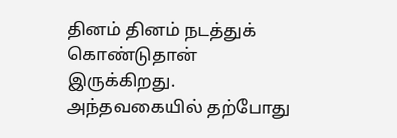தினம் தினம் நடத்துக் கொண்டுதான் இருக்கிறது. அந்தவகையில் தற்போது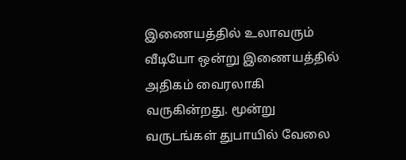இணையத்தில் உலாவரும் வீடியோ ஒன்று இணையத்தில் அதிகம் வைரலாகி வருகின்றது. மூன்று வருடங்கள் துபாயில் வேலை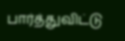பார்த்துவிட்டு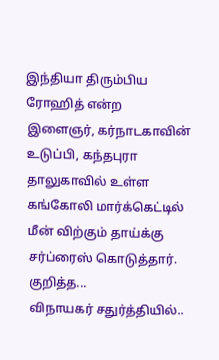இந்தியா திரும்பிய ரோஹித் என்ற இளைஞர், கர்நாடகாவின் உடுப்பி, கந்தபுரா தாலுகாவில் உள்ள கங்கோலி மார்க்கெட்டில் மீன் விற்கும் தாய்க்கு சர்ப்ரைஸ் கொடுத்தார். குறித்த...
விநாயகர் சதுர்த்தியில்..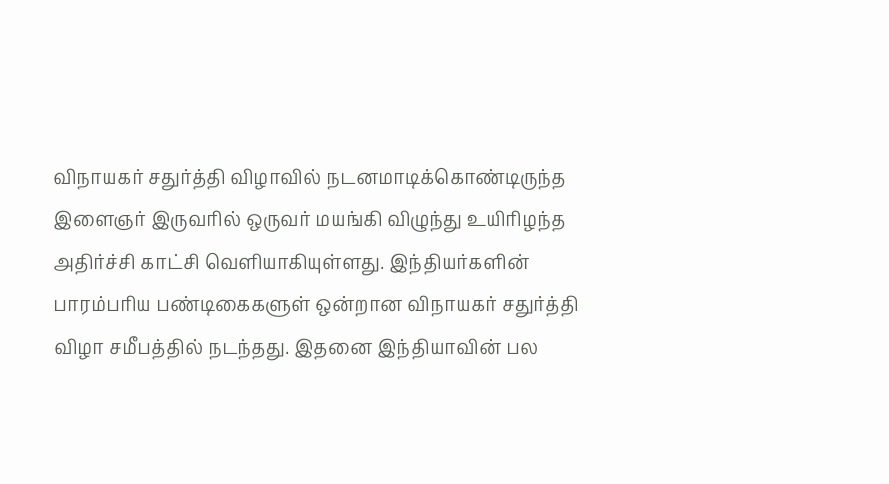விநாயகர் சதுர்த்தி விழாவில் நடனமாடிக்கொண்டிருந்த இளைஞர் இருவரில் ஒருவர் மயங்கி விழுந்து உயிரிழந்த அதிர்ச்சி காட்சி வெளியாகியுள்ளது. இந்தியர்களின் பாரம்பரிய பண்டிகைகளுள் ஒன்றான விநாயகர் சதுர்த்தி விழா சமீபத்தில் நடந்தது. இதனை இந்தியாவின் பல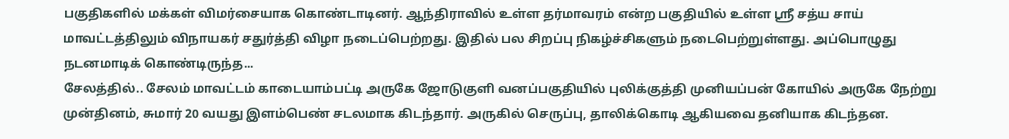பகுதிகளில் மக்கள் விமர்சையாக கொண்டாடினர். ஆந்திராவில் உள்ள தர்மாவரம் என்ற பகுதியில் உள்ள ஸ்ரீ சத்ய சாய் மாவட்டத்திலும் விநாயகர் சதுர்த்தி விழா நடைப்பெற்றது. இதில் பல சிறப்பு நிகழ்ச்சிகளும் நடைபெற்றுள்ளது. அப்பொழுது நடனமாடிக் கொண்டிருந்த...
சேலத்தில்.. சேலம் மாவட்டம் காடையாம்பட்டி அருகே ஜோடுகுளி வனப்பகுதியில் புலிக்குத்தி முனியப்பன் கோயில் அருகே நேற்று முன்தினம், சுமார் 20 வயது இளம்பெண் சடலமாக கிடந்தார். அருகில் செருப்பு, தாலிக்கொடி ஆகியவை தனியாக கிடந்தன.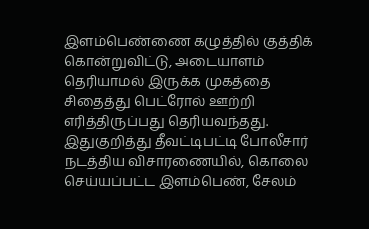இளம்பெண்ணை கழுத்தில் குத்திக் கொன்றுவிட்டு, அடையாளம் தெரியாமல் இருக்க முகத்தை சிதைத்து பெட்ரோல் ஊற்றி எரித்திருப்பது தெரியவந்தது. இதுகுறித்து தீவட்டிபட்டி போலீசார் நடத்திய விசாரணையில், கொலை செய்யப்பட்ட இளம்பெண், சேலம்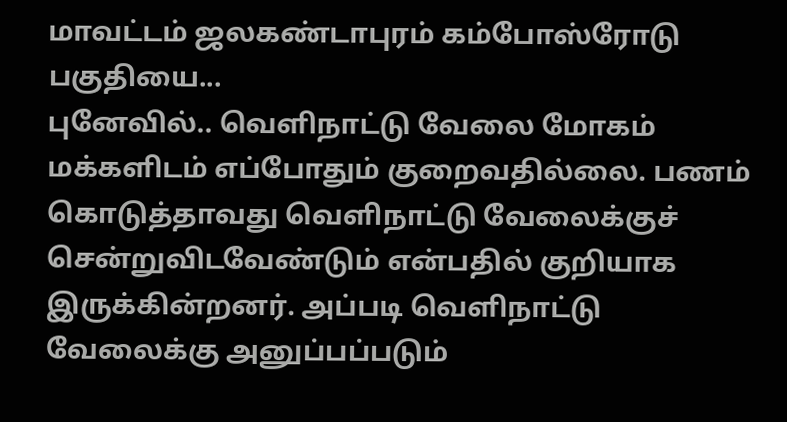மாவட்டம் ஜலகண்டாபுரம் கம்போஸ்ரோடு பகுதியை...
புனேவில்.. வெளிநாட்டு வேலை மோகம் மக்களிடம் எப்போதும் குறைவதில்லை. பணம் கொடுத்தாவது வெளிநாட்டு வேலைக்குச் சென்றுவிடவேண்டும் என்பதில் குறியாக இருக்கின்றனர். அப்படி வெளிநாட்டு வேலைக்கு அனுப்பப்படும்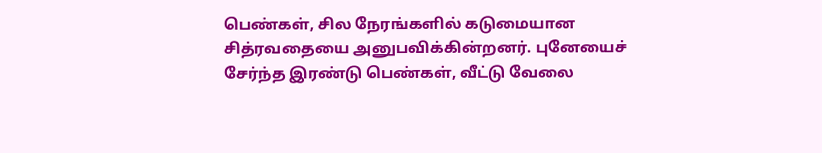பெண்கள், சில நேரங்களில் கடுமையான சித்ரவதையை அனுபவிக்கின்றனர். புனேயைச் சேர்ந்த இரண்டு பெண்கள், வீட்டு வேலை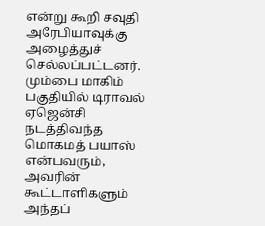என்று கூறி சவுதி அரேபியாவுக்கு அழைத்துச் செல்லப்பட்டனர். மும்பை மாகிம் பகுதியில் டிராவல் ஏஜென்சி நடத்திவந்த மொகமத் பயாஸ் என்பவரும், அவரின் கூட்டாளிகளும் அந்தப்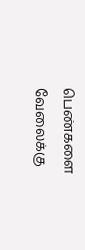பெண்களை வேலைக்கு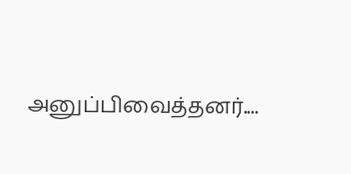அனுப்பிவைத்தனர்....